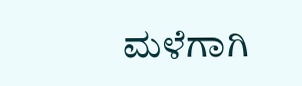ಮಳೆಗಾಗಿ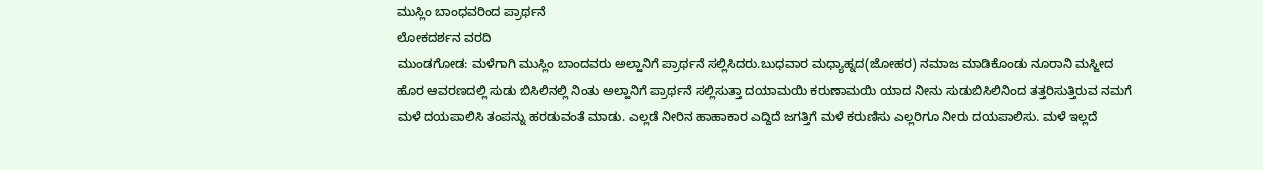ಮುಸ್ಲಿಂ ಬಾಂಧವರಿಂದ ಪ್ರಾರ್ಥನೆ
ಲೋಕದರ್ಶನ ವರದಿ
ಮುಂಡಗೋಡ: ಮಳೆಗಾಗಿ ಮುಸ್ಲಿಂ ಬಾಂದವರು ಅಲ್ಹಾನಿಗೆ ಪ್ರಾರ್ಥನೆ ಸಲ್ಲಿಸಿದರು.ಬುಧವಾರ ಮಧ್ಯಾಹ್ನದ(ಜೋಹರ) ನಮಾಜ ಮಾಡಿಕೊಂಡು ನೂರಾನಿ ಮಸ್ಜೀದ ಹೊರ ಆವರಣದಲ್ಲಿ ಸುಡು ಬಿಸಿಲಿನಲ್ಲಿ ನಿಂತು ಅಲ್ಹಾನಿಗೆ ಪ್ರಾರ್ಥನೆ ಸಲ್ಲಿಸುತ್ತಾ ದಯಾಮಯಿ ಕರುಣಾಮಯಿ ಯಾದ ನೀನು ಸುಡುಬಿಸಿಲಿನಿಂದ ತತ್ತರಿಸುತ್ತಿರುವ ನಮಗೆ ಮಳೆ ದಯಪಾಲಿಸಿ ತಂಪನ್ನು ಹರಡುವಂತೆ ಮಾಡು. ಎಲ್ಲಡೆ ನೀರಿನ ಹಾಹಾಕಾರ ಎದ್ದಿದೆ ಜಗತ್ತಿಗೆ ಮಳೆ ಕರುಣಿಸು ಎಲ್ಲರಿಗೂ ನೀರು ದಯಪಾಲಿಸು. ಮಳೆ ಇಲ್ಲದೆ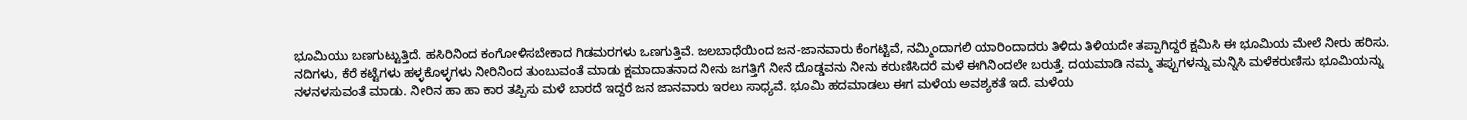ಭೂಮಿಯು ಬಣಗುಟ್ಟುತ್ತಿದೆ. ಹಸಿರಿನಿಂದ ಕಂಗೋಳಿಸಬೇಕಾದ ಗಿಡಮರಗಳು ಒಣಗುತ್ತಿವೆ. ಜಲಬಾಧೆಯಿಂದ ಜನ-ಜಾನವಾರು ಕೆಂಗಟ್ಟಿವೆ, ನಮ್ಮಿಂದಾಗಲಿ ಯಾರಿಂದಾದರು ತಿಳಿದು ತಿಳಿಯದೇ ತಪ್ಪಾಗಿದ್ದರೆ ಕ್ಷಮಿಸಿ ಈ ಭೂಮಿಯ ಮೇಲೆ ನೀರು ಹರಿಸು. ನದಿಗಳು, ಕೆರೆ ಕಟ್ಟೆಗಳು ಹಳ್ಳಕೊಳ್ಳಗಳು ನೀರಿನಿಂದ ತುಂಬುವಂತೆ ಮಾಡು ಕ್ಷಮಾದಾತನಾದ ನೀನು ಜಗತ್ತಿಗೆ ನೀನೆ ದೊಡ್ಡವನು ನೀನು ಕರುಣಿಸಿದರೆ ಮಳೆ ಈಗಿನಿಂದಲೇ ಬರುತ್ತೆ. ದಯಮಾಡಿ ನಮ್ಮ ತಪ್ಪುಗಳನ್ನು ಮನ್ನಿಸಿ ಮಳೆಕರುಣಿಸು ಭೂಮಿಯನ್ನು ನಳನಳಸುವಂತೆ ಮಾಡು. ನೀರಿನ ಹಾ ಹಾ ಕಾರ ತಪ್ಪಿಸು ಮಳೆ ಬಾರದೆ ಇದ್ದರೆ ಜನ ಜಾನವಾರು ಇರಲು ಸಾಧ್ಯವೆ. ಭೂಮಿ ಹದಮಾಡಲು ಈಗ ಮಳೆಯ ಅವಶ್ಯಕತೆ ಇದೆ. ಮಳೆಯ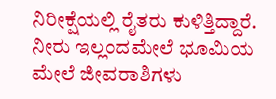ನಿರೀಕ್ಷೆಯಲ್ಲಿ ರೈತರು ಕುಳಿತ್ತಿದ್ದಾರೆ. ನೀರು ಇಲ್ಲಂದಮೇಲೆ ಭೂಮಿಯ ಮೇಲೆ ಜೀವರಾಶಿಗಳು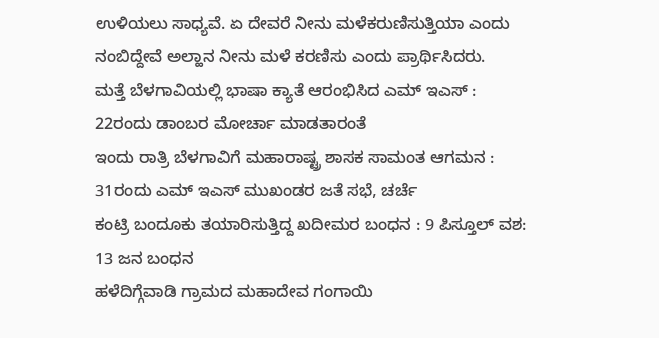ಉಳಿಯಲು ಸಾಧ್ಯವೆ. ಏ ದೇವರೆ ನೀನು ಮಳೆಕರುಣಿಸುತ್ತಿಯಾ ಎಂದು ನಂಬಿದ್ದೇವೆ ಅಲ್ಹಾನ ನೀನು ಮಳೆ ಕರಣಿಸು ಎಂದು ಪ್ರಾರ್ಥಿಸಿದರು.
ಮತ್ತೆ ಬೆಳಗಾವಿಯಲ್ಲಿ ಭಾಷಾ ಕ್ಯಾತೆ ಆರಂಭಿಸಿದ ಎಮ್ ಇಎಸ್ : 22ರಂದು ಡಾಂಬರ ಮೋರ್ಚಾ ಮಾಡತಾರಂತೆ
ಇಂದು ರಾತ್ರಿ ಬೆಳಗಾವಿಗೆ ಮಹಾರಾಷ್ಟ್ರ ಶಾಸಕ ಸಾಮಂತ ಆಗಮನ : 31ರಂದು ಎಮ್ ಇಎಸ್ ಮುಖಂಡರ ಜತೆ ಸಭೆ, ಚರ್ಚೆ
ಕಂಟ್ರಿ ಬಂದೂಕು ತಯಾರಿಸುತ್ತಿದ್ದ ಖದೀಮರ ಬಂಧನ : 9 ಪಿಸ್ತೂಲ್ ವಶ: 13 ಜನ ಬಂಧನ
ಹಳೆದಿಗ್ಗೆವಾಡಿ ಗ್ರಾಮದ ಮಹಾದೇವ ಗಂಗಾಯಿ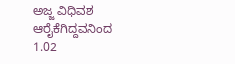ಅಜ್ಜ ವಿಧಿವಶ
ಆರೈಕೆಗಿದ್ದವನಿಂದ 1.02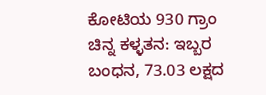ಕೋಟಿಯ 930 ಗ್ರಾಂ ಚಿನ್ನ ಕಳ್ಳತನ: ಇಬ್ಬರ ಬಂಧನ, 73.03 ಲಕ್ಷದ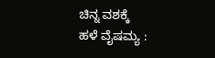ಚಿನ್ನ ವಶಕ್ಕೆ
ಹಳೆ ವೈಷಮ್ಯ :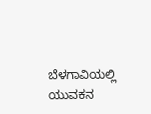ಬೆಳಗಾವಿಯಲ್ಲಿ ಯುವಕನ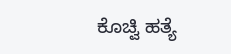ಕೊಚ್ವಿ ಹತ್ಯೆ